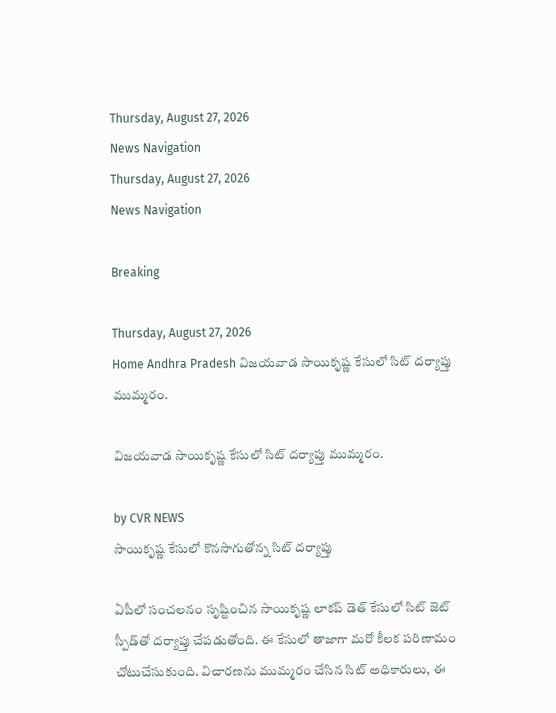Thursday, August 27, 2026
News Navigation
Thursday, August 27, 2026
News Navigation

Breaking

Thursday, August 27, 2026
Home Andhra Pradesh విజయవాడ సాయికృష్ణ కేసులో సిట్ దర్యాప్తు ముమ్మరం.

విజయవాడ సాయికృష్ణ కేసులో సిట్ దర్యాప్తు ముమ్మరం.

by CVR NEWS
సాయికృష్ణ కేసులో కొనసాగుతోన్న సిట్‌ దర్యాప్తు

ఏపీలో సంచలనం సృష్టించిన సాయికృష్ణ లాకప్ డెత్ కేసులో సిట్ జెట్ స్పీడ్‌తో దర్యాప్తు చేపడుతోంది. ఈ కేసులో తాజాగా మరో కీలక పరిణామం చోటుచేసుకుంది. విచారణను ముమ్మరం చేసిన సిట్ అధికారులు, ఈ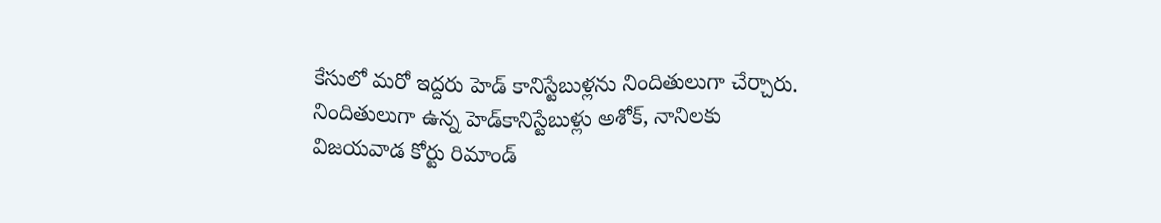కేసులో మరో ఇద్దరు హెడ్ కానిస్టేబుళ్లను నిందితులుగా చేర్చారు. నిందితులుగా ఉన్న హెడ్‌కానిస్టేబుళ్లు అశోక్‌, నానిలకు విజయవాడ కోర్టు రిమాండ్‌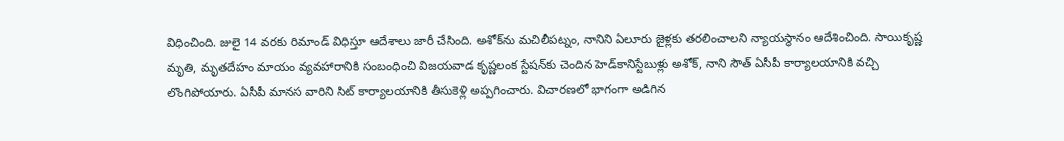విధించింది. జులై 14 వరకు రిమాండ్‌ విధిస్తూ ఆదేశాలు జారీ చేసింది. అశోక్‌ను మచిలీపట్నం, నానిని ఏలూరు జైళ్లకు తరలించాలని న్యాయస్థానం ఆదేశించింది. సాయికృష్ణ మృతి, మృతదేహం మాయం వ్యవహారానికి సంబంధించి విజయవాడ కృష్ణలంక స్టేషన్‌కు చెందిన హెడ్‌కానిస్టేబుళ్లు అశోక్, నాని సౌత్‌ ఏసీపీ కార్యాలయానికి వచ్చి లొంగిపోయారు. ఏసీపీ మానస వారిని సిట్‌ కార్యాలయానికి తీసుకెళ్లి అప్పగించారు. విచారణలో భాగంగా అడిగిన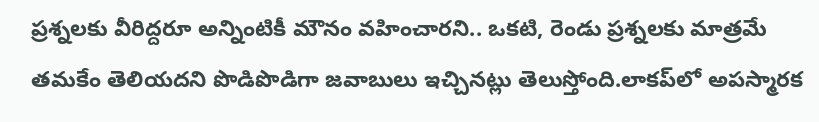ప్రశ్నలకు వీరిద్దరూ అన్నింటికీ మౌనం వహించారని.. ఒకటి, రెండు ప్రశ్నలకు మాత్రమే తమకేం తెలియదని పొడిపొడిగా జవాబులు ఇచ్చినట్లు తెలుస్తోంది.లాకప్‌లో అపస్మారక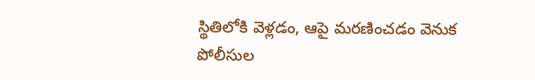స్థితిలోకి వెళ్లడం, ఆపై మరణించడం వెనుక పోలీసుల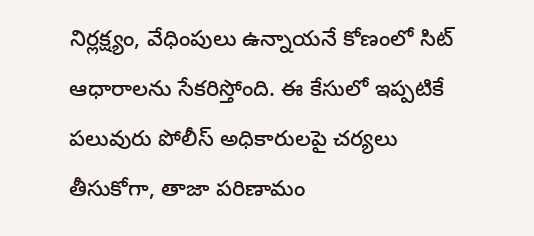నిర్లక్ష్యం, వేధింపులు ఉన్నాయనే కోణంలో సిట్ ఆధారాలను సేకరిస్తోంది. ఈ కేసులో ఇప్పటికే పలువురు పోలీస్ అధికారులపై చర్యలు తీసుకోగా, తాజా పరిణామం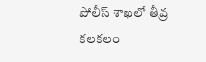పోలీస్ శాఖలో తీవ్ర కలకలం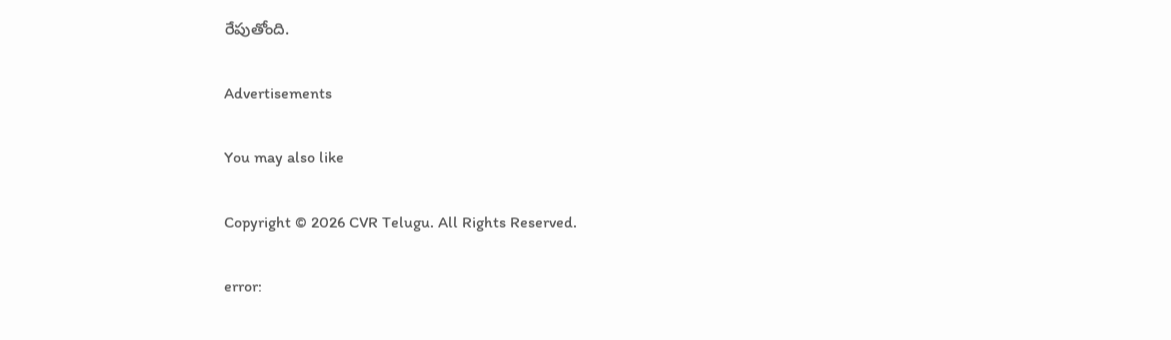రేపుతోంది.

Advertisements

You may also like

Copyright © 2026 CVR Telugu. All Rights Reserved.

error: